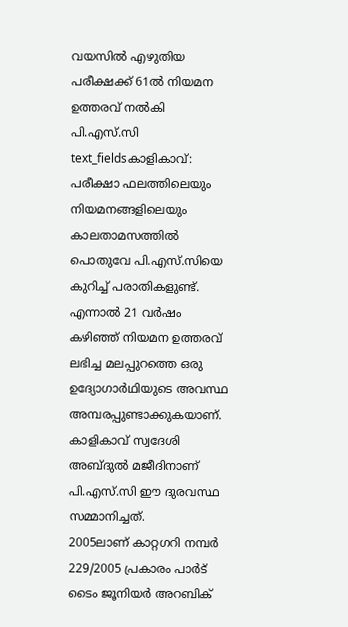വയസിൽ എഴുതിയ പരീക്ഷക്ക് 61ൽ നിയമന ഉത്തരവ് നൽകി പി.എസ്.സി
text_fieldsകാളികാവ്: പരീക്ഷാ ഫലത്തിലെയും നിയമനങ്ങളിലെയും കാലതാമസത്തിൽ പൊതുവേ പി.എസ്.സിയെ കുറിച്ച് പരാതികളുണ്ട്. എന്നാൽ 21 വർഷം കഴിഞ്ഞ് നിയമന ഉത്തരവ് ലഭിച്ച മലപ്പുറത്തെ ഒരു ഉദ്യോഗാർഥിയുടെ അവസ്ഥ അമ്പരപ്പുണ്ടാക്കുകയാണ്. കാളികാവ് സ്വദേശി അബ്ദുൽ മജീദിനാണ് പി.എസ്.സി ഈ ദുരവസ്ഥ സമ്മാനിച്ചത്.
2005ലാണ് കാറ്റഗറി നമ്പർ 229/2005 പ്രകാരം പാർട് ടൈം ജൂനിയർ അറബിക്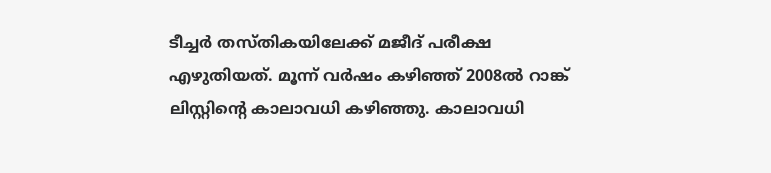ടീച്ചർ തസ്തികയിലേക്ക് മജീദ് പരീക്ഷ എഴുതിയത്. മൂന്ന് വർഷം കഴിഞ്ഞ് 2008ൽ റാങ്ക് ലിസ്റ്റിന്റെ കാലാവധി കഴിഞ്ഞു. കാലാവധി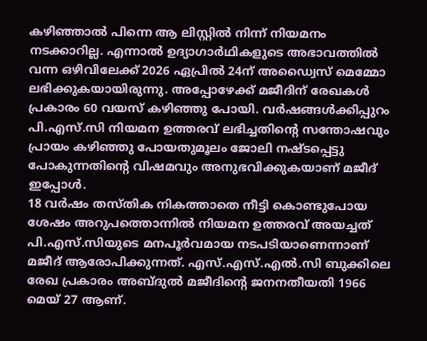കഴിഞ്ഞാൽ പിന്നെ ആ ലിസ്റ്റിൽ നിന്ന് നിയമനം നടക്കാറില്ല. എന്നാൽ ഉദ്യാഗാർഥികളുടെ അഭാവത്തിൽ വന്ന ഒഴിവിലേക്ക് 2026 ഏപ്രിൽ 24ന് അഡ്വൈസ് മെമ്മോ ലഭിക്കുകയായിരുന്നു. അപ്പോഴേക്ക് മജീദിന് രേഖകൾ പ്രകാരം 60 വയസ് കഴിഞ്ഞു പോയി. വർഷങ്ങൾക്കിപ്പുറം പി.എസ്.സി നിയമന ഉത്തരവ് ലഭിച്ചതിന്റെ സന്തോഷവും പ്രായം കഴിഞ്ഞു പോയതുമൂലം ജോലി നഷ്ടപ്പെട്ടു പോകുന്നതിന്റെ വിഷമവും അനുഭവിക്കുകയാണ് മജീദ് ഇപ്പോൾ.
18 വർഷം തസ്തിക നികത്താതെ നീട്ടി കൊണ്ടുപോയ ശേഷം അറുപത്തൊന്നിൽ നിയമന ഉത്തരവ് അയച്ചത് പി.എസ്.സിയുടെ മനപൂർവമായ നടപടിയാണെന്നാണ് മജീദ് ആരോപിക്കുന്നത്. എസ്.എസ്.എൽ.സി ബുക്കിലെ രേഖ പ്രകാരം അബ്ദുൽ മജീദിന്റെ ജനനതീയതി 1966 മെയ് 27 ആണ്.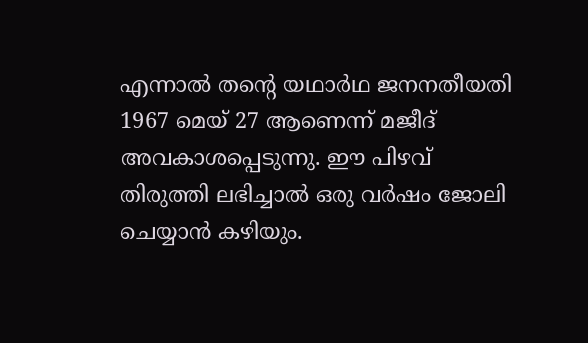എന്നാൽ തന്റെ യഥാർഥ ജനനതീയതി 1967 മെയ് 27 ആണെന്ന് മജീദ് അവകാശപ്പെടുന്നു. ഈ പിഴവ് തിരുത്തി ലഭിച്ചാൽ ഒരു വർഷം ജോലി ചെയ്യാൻ കഴിയും.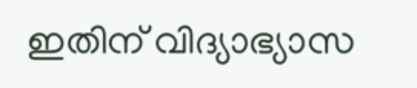ഇതിന് വിദ്യാഭ്യാസ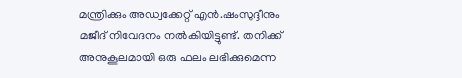മന്ത്രിക്കും അഡ്വക്കേറ്റ് എൻ.ഷംസുദ്ദീനും മജീദ് നിവേദനം നൽകിയിട്ടുണ്ട്. തനിക്ക് അനുകൂലമായി ഒരു ഫലം ലഭിക്കുമെന്ന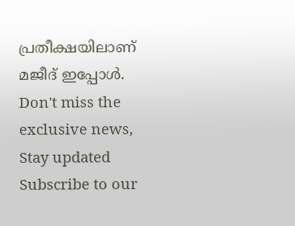പ്രതീക്ഷയിലാണ് മജീദ് ഇപ്പോൾ.
Don't miss the exclusive news, Stay updated
Subscribe to our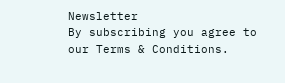Newsletter
By subscribing you agree to our Terms & Conditions.